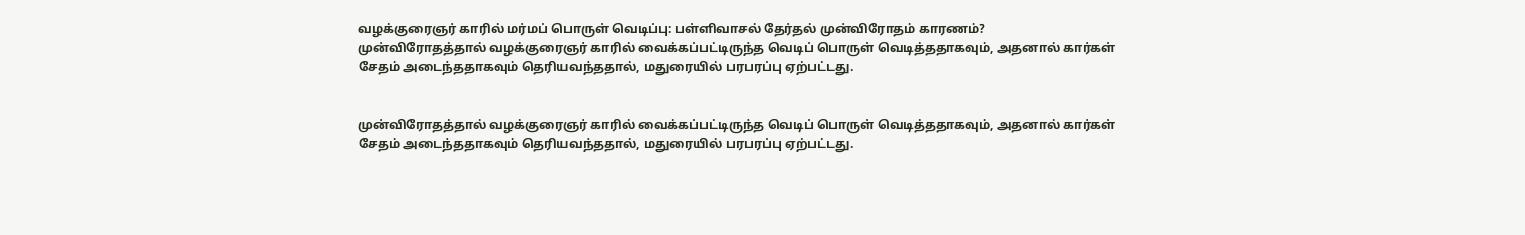வழக்குரைஞர் காரில் மர்மப் பொருள் வெடிப்பு: பள்ளிவாசல் தேர்தல் முன்விரோதம் காரணம்?
முன்விரோதத்தால் வழக்குரைஞர் காரில் வைக்கப்பட்டிருந்த வெடிப் பொருள் வெடித்ததாகவும், அதனால் கார்கள் சேதம் அடைந்ததாகவும் தெரியவந்ததால், மதுரையில் பரபரப்பு ஏற்பட்டது.


முன்விரோதத்தால் வழக்குரைஞர் காரில் வைக்கப்பட்டிருந்த வெடிப் பொருள் வெடித்ததாகவும், அதனால் கார்கள் சேதம் அடைந்ததாகவும் தெரியவந்ததால், மதுரையில் பரபரப்பு ஏற்பட்டது.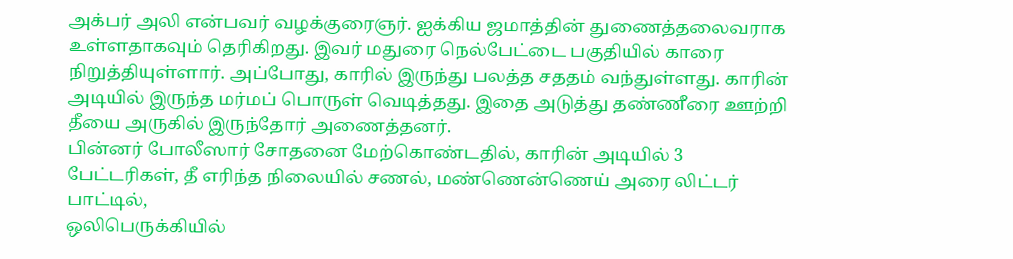அக்பர் அலி என்பவர் வழக்குரைஞர். ஐக்கிய ஜமாத்தின் துணைத்தலைவராக உள்ளதாகவும் தெரிகிறது. இவர் மதுரை நெல்பேட்டை பகுதியில் காரை நிறுத்தியுள்ளார். அப்போது, காரில் இருந்து பலத்த சததம் வந்துள்ளது. காரின் அடியில் இருந்த மர்மப் பொருள் வெடித்தது. இதை அடுத்து தண்ணீரை ஊற்றி தீயை அருகில் இருந்தோர் அணைத்தனர்.
பின்னர் போலீஸார் சோதனை மேற்கொண்டதில், காரின் அடியில் 3 பேட்டரிகள், தீ எரிந்த நிலையில் சணல், மண்ணென்ணெய் அரை லிட்டர் பாட்டில்,
ஒலிபெருக்கியில்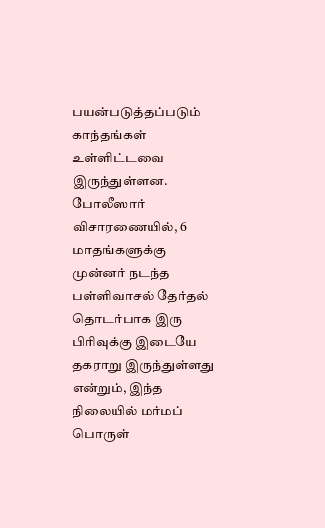பயன்படுத்தப்படும் காந்தங்கள் உள்ளிட்டவை இருந்துள்ளன. போலீஸார் விசாரணையில், 6 மாதங்களுக்கு முன்னர் நடந்த பள்ளிவாசல் தேர்தல் தொடர்பாக இரு பிரிவுக்கு இடையே தகராறு இருந்துள்ளது என்றும், இந்த நிலையில் மர்மப் பொருள்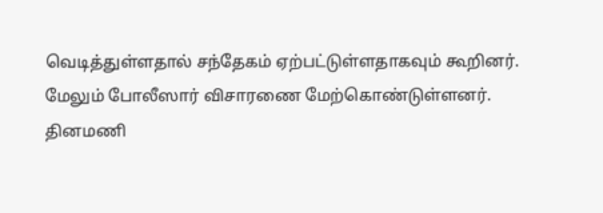வெடித்துள்ளதால் சந்தேகம் ஏற்பட்டுள்ளதாகவும் கூறினர். மேலும் போலீஸார் விசாரணை மேற்கொண்டுள்ளனர்.
தினமணி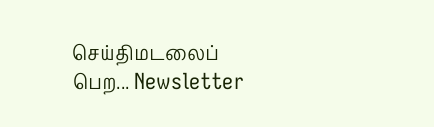செய்திமடலைப் பெற... Newsletter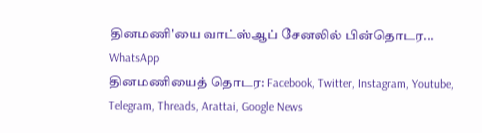தினமணி'யை வாட்ஸ்ஆப் சேனலில் பின்தொடர... WhatsApp
தினமணியைத் தொடர: Facebook, Twitter, Instagram, Youtube, Telegram, Threads, Arattai, Google News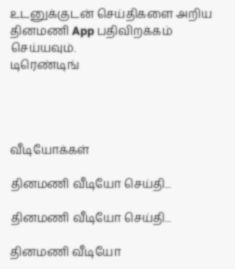உடனுக்குடன் செய்திகளை அறிய தினமணி App பதிவிறக்கம் செய்யவும்.
டிரெண்டிங்




வீடியோக்கள்

தினமணி வீடியோ செய்தி...

தினமணி வீடியோ செய்தி...

தினமணி வீடியோ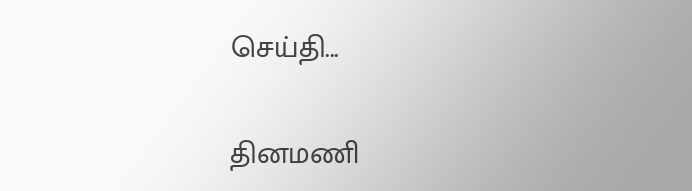செய்தி...

தினமணி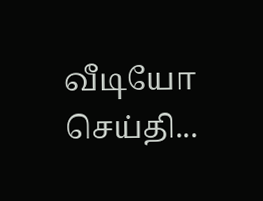வீடியோ செய்தி...